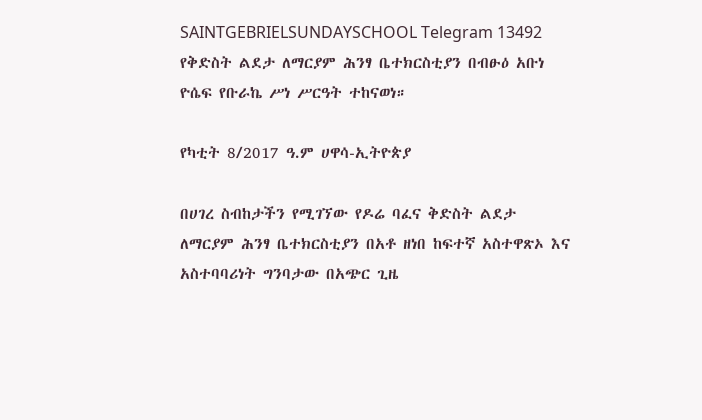SAINTGEBRIELSUNDAYSCHOOL Telegram 13492
የቅድስት ልደታ ለማርያም ሕንፃ ቤተክርስቲያን በብፁዕ አቡነ ዮሴፍ የቡራኬ ሥነ ሥርዓት ተከናወነ።

የካቲት 8/2017 ዓ.ም ሀዋሳ-ኢትዮጵያ

በሀገረ ስብከታችን የሚገኘው የዶሬ ባፈና ቅድስት ልደታ ለማርያም ሕንፃ ቤተክርስቲያን በአቶ ዘነበ ከፍተኛ አስተዋጽኦ እና አስተባባሪነት ግንባታው በአጭር ጊዜ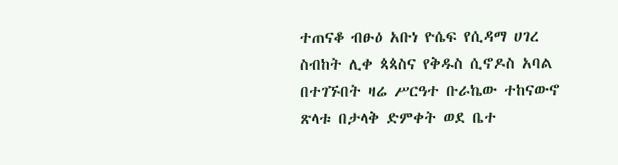ተጠናቆ ብፁዕ አቡነ ዮሴፍ የሲዳማ ሀገረ ስብከት ሊቀ ጳጳስና የቅዱስ ሲኖዶስ አባል በተገኙበት ዛሬ ሥርዓተ ቡራኬው ተከናውኖ ጽላቱ በታላቅ ድምቀት ወደ ቤተ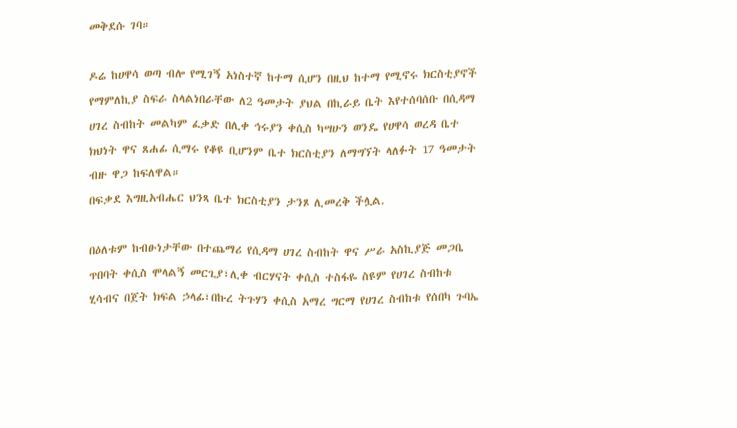መቅደሱ ገባ።

ዶሬ ከሀዋሳ ወጣ ብሎ የሚገኝ አነስተኛ ከተማ ሲሆን በዚህ ከተማ የሚኖሩ ክርስቲያኖች የማምለኪያ ስፍራ ስላልነበራቸው ለ2 ዓመታት ያህል በኪራይ ቤት እየተሰባሰቡ በሲዳማ ሀገረ ስብከት መልካም ፈቃድ በሊቀ ኅሩያን ቀሲስ ካሣሁን ወንዴ የሀዋሳ ወረዳ ቤተ ክህነት ዋና ጸሐፊ ሲማሩ የቆዩ ቢሆንም ቤተ ክርስቲያን ለማግኘት ላለፉት 17 ዓመታት ብዙ ዋጋ ከፍለዋል።
በፍቃደ እግዚአብሔር ህንጻ ቤተ ክርስቲያን ታንጾ ሊመረቅ ችሏል.

በዕለቱም ከብፁነታቸው በተጨማሪ የሲዳማ ሀገረ ስብከት ዋና ሥራ አስኪያጅ መጋቤ ጥበባት ቀሲስ ሞላልኝ መርጊያ፣ሊቀ ብርሃናት ቀሲስ ተስፋዬ ስዩም የሀገረ ስብከቱ ሂሳብና በጀት ክፍል ኃላፊ፣በኩረ ትጉሃን ቀሲስ አማረ ግርማ የሀገረ ስብከቱ የሰበካ ጉባኤ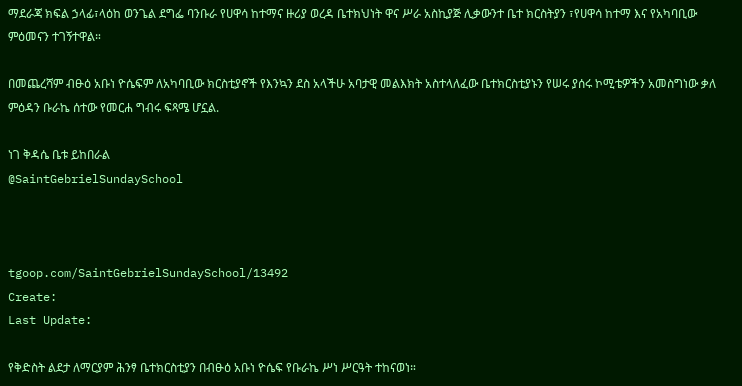ማደራጃ ክፍል ኃላፊ፣ላዕከ ወንጌል ደግፌ ባንቡራ የሀዋሳ ከተማና ዙሪያ ወረዳ ቤተክህነት ዋና ሥራ አስኪያጅ ሊቃውንተ ቤተ ክርስትያን ፣የሀዋሳ ከተማ እና የአካባቢው ምዕመናን ተገኝተዋል።

በመጨረሻም ብፁዕ አቡነ ዮሴፍም ለአካባቢው ክርስቲያኖች የእንኳን ደስ አላችሁ አባታዊ መልእክት አስተላለፈው ቤተክርስቲያኑን የሠሩ ያሰሩ ኮሚቴዎችን አመስግነው ቃለ ምዕዳን ቡራኬ ሰተው የመርሐ ግብሩ ፍጻሜ ሆኗል.

ነገ ቅዳሴ ቤቱ ይከበራል
@SaintGebrielSundaySchool



tgoop.com/SaintGebrielSundaySchool/13492
Create:
Last Update:

የቅድስት ልደታ ለማርያም ሕንፃ ቤተክርስቲያን በብፁዕ አቡነ ዮሴፍ የቡራኬ ሥነ ሥርዓት ተከናወነ።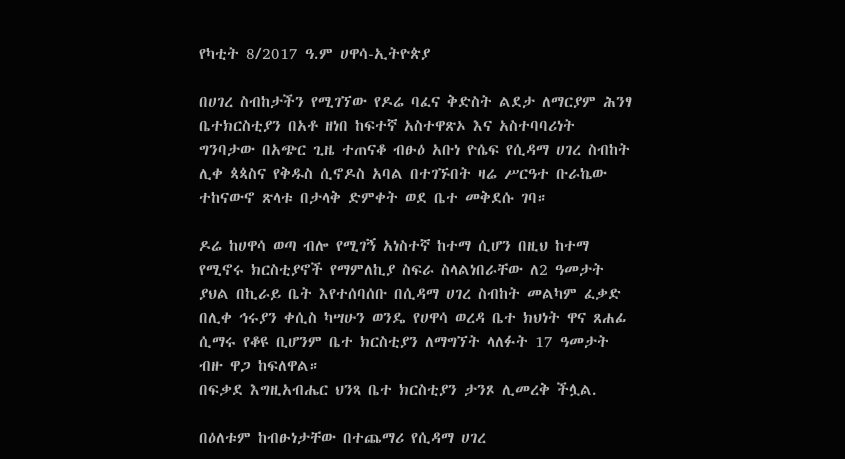የካቲት 8/2017 ዓ.ም ሀዋሳ-ኢትዮጵያ

በሀገረ ስብከታችን የሚገኘው የዶሬ ባፈና ቅድስት ልደታ ለማርያም ሕንፃ ቤተክርስቲያን በአቶ ዘነበ ከፍተኛ አስተዋጽኦ እና አስተባባሪነት ግንባታው በአጭር ጊዜ ተጠናቆ ብፁዕ አቡነ ዮሴፍ የሲዳማ ሀገረ ስብከት ሊቀ ጳጳስና የቅዱስ ሲኖዶስ አባል በተገኙበት ዛሬ ሥርዓተ ቡራኬው ተከናውኖ ጽላቱ በታላቅ ድምቀት ወደ ቤተ መቅደሱ ገባ።

ዶሬ ከሀዋሳ ወጣ ብሎ የሚገኝ አነስተኛ ከተማ ሲሆን በዚህ ከተማ የሚኖሩ ክርስቲያኖች የማምለኪያ ስፍራ ስላልነበራቸው ለ2 ዓመታት ያህል በኪራይ ቤት እየተሰባሰቡ በሲዳማ ሀገረ ስብከት መልካም ፈቃድ በሊቀ ኅሩያን ቀሲስ ካሣሁን ወንዴ የሀዋሳ ወረዳ ቤተ ክህነት ዋና ጸሐፊ ሲማሩ የቆዩ ቢሆንም ቤተ ክርስቲያን ለማግኘት ላለፉት 17 ዓመታት ብዙ ዋጋ ከፍለዋል።
በፍቃደ እግዚአብሔር ህንጻ ቤተ ክርስቲያን ታንጾ ሊመረቅ ችሏል.

በዕለቱም ከብፁነታቸው በተጨማሪ የሲዳማ ሀገረ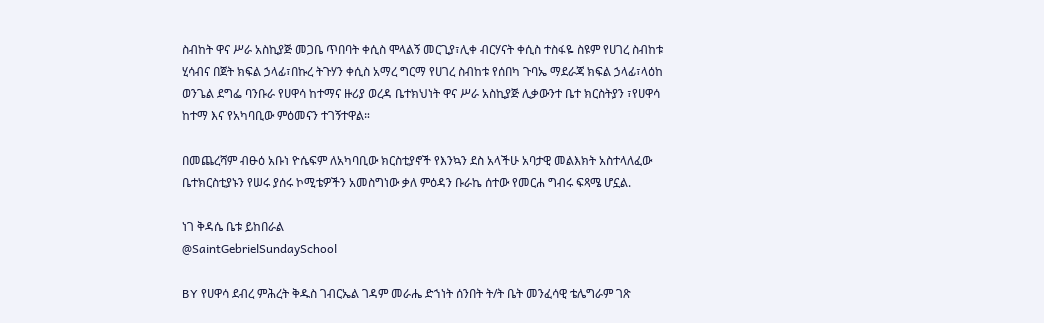ስብከት ዋና ሥራ አስኪያጅ መጋቤ ጥበባት ቀሲስ ሞላልኝ መርጊያ፣ሊቀ ብርሃናት ቀሲስ ተስፋዬ ስዩም የሀገረ ስብከቱ ሂሳብና በጀት ክፍል ኃላፊ፣በኩረ ትጉሃን ቀሲስ አማረ ግርማ የሀገረ ስብከቱ የሰበካ ጉባኤ ማደራጃ ክፍል ኃላፊ፣ላዕከ ወንጌል ደግፌ ባንቡራ የሀዋሳ ከተማና ዙሪያ ወረዳ ቤተክህነት ዋና ሥራ አስኪያጅ ሊቃውንተ ቤተ ክርስትያን ፣የሀዋሳ ከተማ እና የአካባቢው ምዕመናን ተገኝተዋል።

በመጨረሻም ብፁዕ አቡነ ዮሴፍም ለአካባቢው ክርስቲያኖች የእንኳን ደስ አላችሁ አባታዊ መልእክት አስተላለፈው ቤተክርስቲያኑን የሠሩ ያሰሩ ኮሚቴዎችን አመስግነው ቃለ ምዕዳን ቡራኬ ሰተው የመርሐ ግብሩ ፍጻሜ ሆኗል.

ነገ ቅዳሴ ቤቱ ይከበራል
@SaintGebrielSundaySchool

BY የሀዋሳ ደብረ ምሕረት ቅዱስ ገብርኤል ገዳም መራሔ ድኀነት ሰንበት ት/ት ቤት መንፈሳዊ ቴሌግራም ገጽ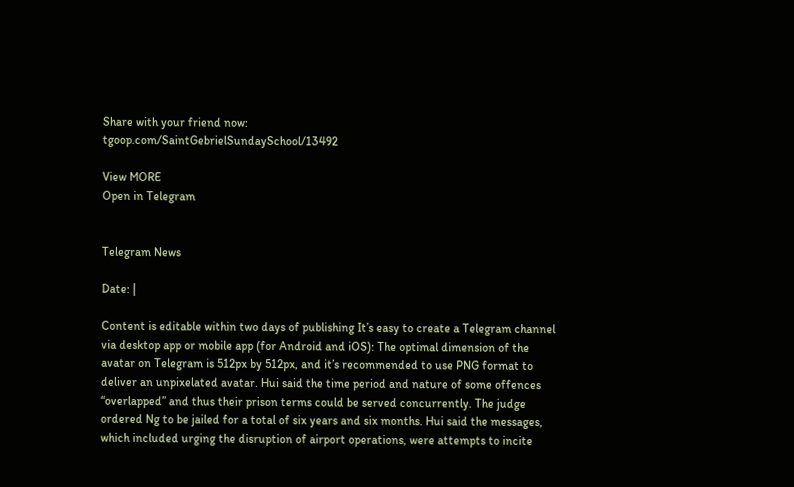Share with your friend now:
tgoop.com/SaintGebrielSundaySchool/13492

View MORE
Open in Telegram


Telegram News

Date: |

Content is editable within two days of publishing It’s easy to create a Telegram channel via desktop app or mobile app (for Android and iOS): The optimal dimension of the avatar on Telegram is 512px by 512px, and it’s recommended to use PNG format to deliver an unpixelated avatar. Hui said the time period and nature of some offences “overlapped” and thus their prison terms could be served concurrently. The judge ordered Ng to be jailed for a total of six years and six months. Hui said the messages, which included urging the disruption of airport operations, were attempts to incite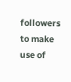followers to make use of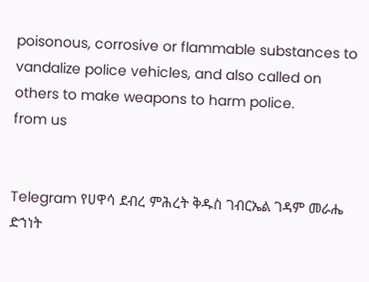poisonous, corrosive or flammable substances to vandalize police vehicles, and also called on others to make weapons to harm police.
from us


Telegram የሀዋሳ ደብረ ምሕረት ቅዱስ ገብርኤል ገዳም መራሔ ድኀነት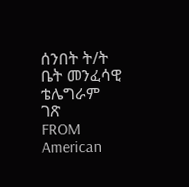ሰንበት ት/ት ቤት መንፈሳዊ ቴሌግራም ገጽ
FROM American